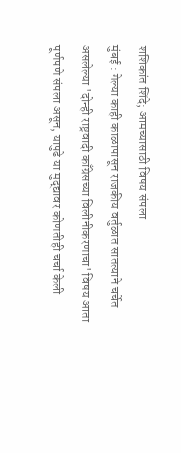शशिकांत शिंदे; आमच्यासाठी विषय संपला
मुंबई : गेल्या काही काळापासून राजकीय वर्तुळात सातत्याने चर्चेत असलेल्या 'दोन्ही राष्ट्रवादी काँग्रेसच्या विलीनीकरणाचा' विषय आता पूर्णपणे संपला असून, यापुढे या मुद्द्यावर कोणतीही चर्चा केली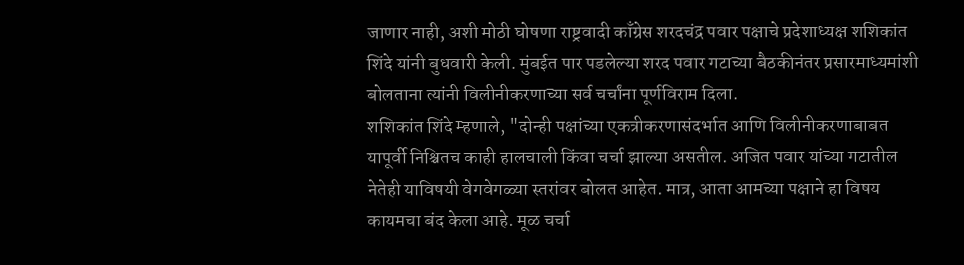जाणार नाही, अशी मोठी घोषणा राष्ट्रवादी काँग्रेस शरदचंद्र पवार पक्षाचे प्रदेशाध्यक्ष शशिकांत शिंदे यांनी बुधवारी केली. मुंबईत पार पडलेल्या शरद पवार गटाच्या बैठकीनंतर प्रसारमाध्यमांशी बोलताना त्यांनी विलीनीकरणाच्या सर्व चर्चांना पूर्णविराम दिला.
शशिकांत शिंदे म्हणाले, "दोन्ही पक्षांच्या एकत्रीकरणासंदर्भात आणि विलीनीकरणाबाबत यापूर्वी निश्चितच काही हालचाली किंवा चर्चा झाल्या असतील. अजित पवार यांच्या गटातील नेतेही याविषयी वेगवेगळ्या स्तरांवर बोलत आहेत. मात्र, आता आमच्या पक्षाने हा विषय कायमचा बंद केला आहे. मूळ चर्चा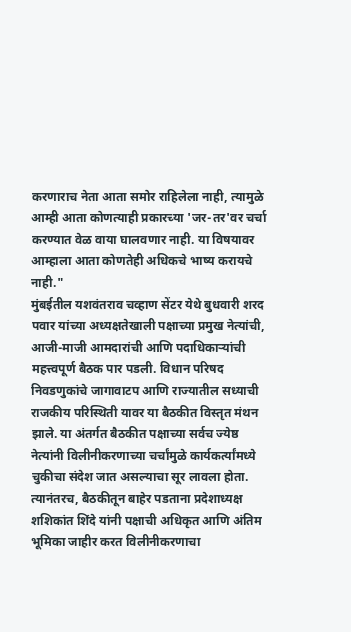करणाराच नेता आता समोर राहिलेला नाही, त्यामुळे आम्ही आता कोणत्याही प्रकारच्या 'जर-तर'वर चर्चा करण्यात वेळ वाया घालवणार नाही. या विषयावर आम्हाला आता कोणतेही अधिकचे भाष्य करायचे नाही."
मुंबईतील यशवंतराव चव्हाण सेंटर येथे बुधवारी शरद पवार यांच्या अध्यक्षतेखाली पक्षाच्या प्रमुख नेत्यांची, आजी-माजी आमदारांची आणि पदाधिकाऱ्यांची महत्त्वपूर्ण बैठक पार पडली. विधान परिषद निवडणुकांचे जागावाटप आणि राज्यातील सध्याची राजकीय परिस्थिती यावर या बैठकीत विस्तृत मंथन झाले. या अंतर्गत बैठकीत पक्षाच्या सर्वच ज्येष्ठ नेत्यांनी विलीनीकरणाच्या चर्चांमुळे कार्यकर्त्यांमध्ये चुकीचा संदेश जात असल्याचा सूर लावला होता. त्यानंतरच, बैठकीतून बाहेर पडताना प्रदेशाध्यक्ष शशिकांत शिंदे यांनी पक्षाची अधिकृत आणि अंतिम भूमिका जाहीर करत विलीनीकरणाचा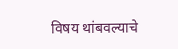विषय थांबवल्याचे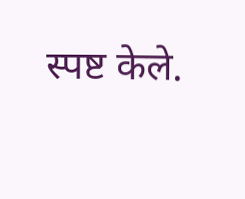स्पष्ट केले.